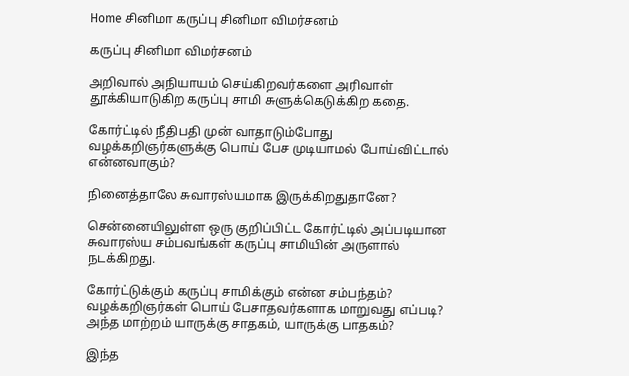Home சினிமா கருப்பு சினிமா விமர்சனம்

கருப்பு சினிமா விமர்சனம்

அறிவால் அநியாயம் செய்கிறவர்களை அரிவாள் தூக்கியாடுகிற கருப்பு சாமி சுளுக்கெடுக்கிற கதை.

கோர்ட்டில் நீதிபதி முன் வாதாடும்போது வழக்கறிஞர்களுக்கு பொய் பேச முடியாமல் போய்விட்டால் என்னவாகும்?

நினைத்தாலே சுவாரஸ்யமாக இருக்கிறதுதானே?

சென்னையிலுள்ள ஒரு குறிப்பிட்ட கோர்ட்டில் அப்படியான சுவாரஸ்ய சம்பவங்கள் கருப்பு சாமியின் அருளால் நடக்கிறது.

கோர்ட்டுக்கும் கருப்பு சாமிக்கும் என்ன சம்பந்தம்? வழக்கறிஞர்கள் பொய் பேசாதவர்களாக மாறுவது எப்படி? அந்த மாற்றம் யாருக்கு சாதகம், யாருக்கு பாதகம்?

இந்த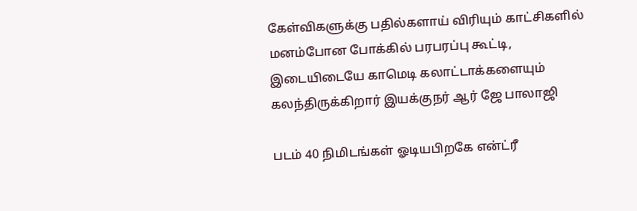கேள்விகளுக்கு பதில்களாய் விரியும் காட்சிகளில் மனம்போன போக்கில் பரபரப்பு கூட்டி, இடையிடையே காமெடி கலாட்டாக்களையும் கலந்திருக்கிறார் இயக்குநர் ஆர் ஜே பாலாஜி

படம் 40 நிமிடங்கள் ஓடியபிறகே என்ட்ரீ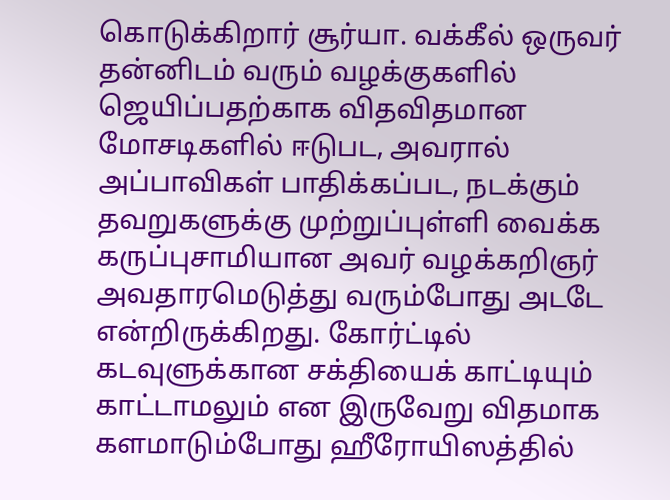கொடுக்கிறார் சூர்யா. வக்கீல் ஒருவர் தன்னிடம் வரும் வழக்குகளில் ஜெயிப்பதற்காக விதவிதமான மோசடிகளில் ஈடுபட, அவரால் அப்பாவிகள் பாதிக்கப்பட, நடக்கும் தவறுகளுக்கு முற்றுப்புள்ளி வைக்க கருப்புசாமியான அவர் வழக்கறிஞர் அவதாரமெடுத்து வரும்போது அடடே என்றிருக்கிறது. கோர்ட்டில் கடவுளுக்கான சக்தியைக் காட்டியும் காட்டாமலும் என இருவேறு விதமாக களமாடும்போது ஹீரோயிஸத்தில்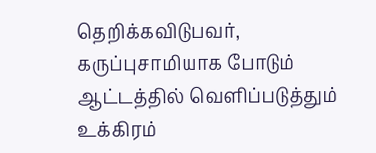தெறிக்கவிடுபவர், கருப்புசாமியாக போடும் ஆட்டத்தில் வெளிப்படுத்தும் உக்கிரம்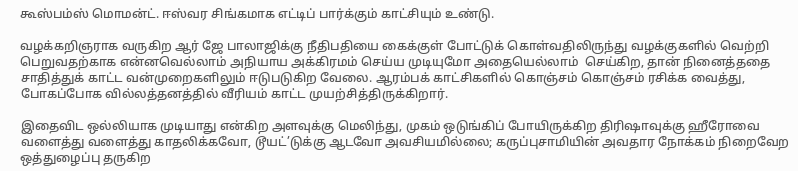கூஸ்பம்ஸ் மொமன்ட். ஈஸ்வர சிங்கமாக எட்டிப் பார்க்கும் காட்சியும் உண்டு.

வழக்கறிஞராக வருகிற ஆர் ஜே பாலாஜிக்கு நீதிபதியை கைக்குள் போட்டுக் கொள்வதிலிருந்து வழக்குகளில் வெற்றி பெறுவதற்காக என்னவெல்லாம் அநியாய அக்கிரமம் செய்ய முடியுமோ அதையெல்லாம்  செய்கிற, தான் நினைத்ததை சாதித்துக் காட்ட வன்முறைகளிலும் ஈடுபடுகிற வேலை. ஆரம்பக் காட்சிகளில் கொஞ்சம் கொஞ்சம் ரசிக்க வைத்து, போகப்போக வில்லத்தனத்தில் வீரியம் காட்ட முயற்சித்திருக்கிறார்.

இதைவிட ஒல்லியாக முடியாது என்கிற அளவுக்கு மெலிந்து, முகம் ஒடுங்கிப் போயிருக்கிற திரிஷாவுக்கு ஹீரோவை வளைத்து வளைத்து காதலிக்கவோ, டூயட்’டுக்கு ஆடவோ அவசியமில்லை; கருப்புசாமியின் அவதார நோக்கம் நிறைவேற ஒத்துழைப்பு தருகிற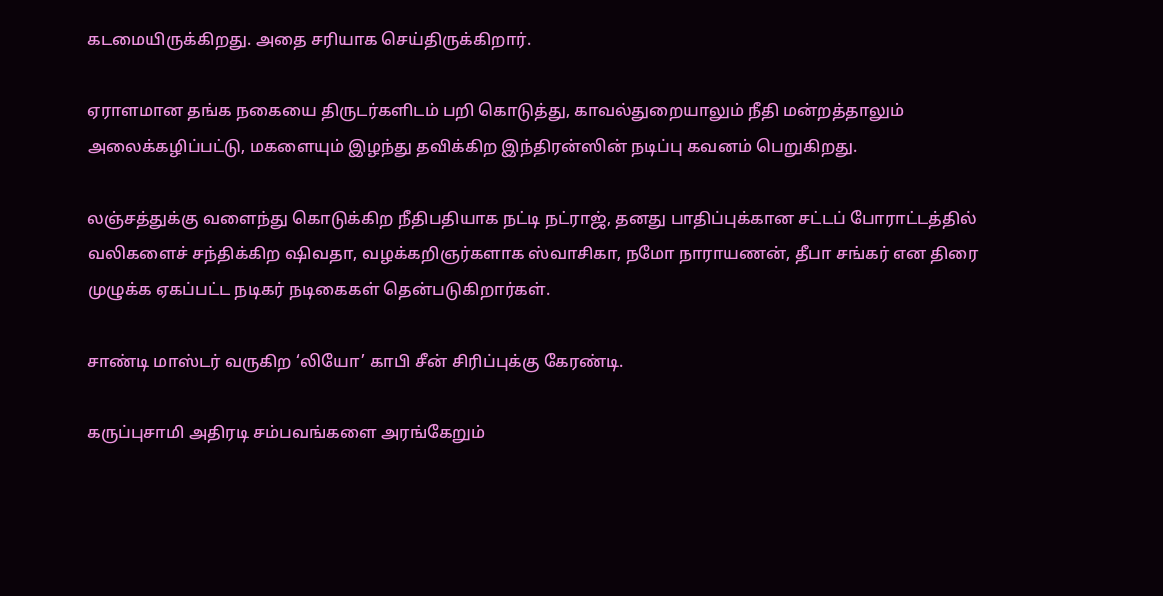கடமையிருக்கிறது. அதை சரியாக செய்திருக்கிறார்.

ஏராளமான தங்க நகையை திருடர்களிடம் பறி கொடுத்து, காவல்துறையாலும் நீதி மன்றத்தாலும் அலைக்கழிப்பட்டு, மகளையும் இழந்து தவிக்கிற இந்திரன்ஸின் நடிப்பு கவனம் பெறுகிறது.

லஞ்சத்துக்கு வளைந்து கொடுக்கிற நீதிபதியாக நட்டி நட்ராஜ், தனது பாதிப்புக்கான சட்டப் போராட்டத்தில் வலிகளைச் சந்திக்கிற ஷிவதா, வழக்கறிஞர்களாக ஸ்வாசிகா, நமோ நாராயணன், தீபா சங்கர் என திரை முழுக்க ஏகப்பட்ட நடிகர் நடிகைகள் தென்படுகிறார்கள்.

சாண்டி மாஸ்டர் வருகிற ‘லியோ’ காபி சீன் சிரிப்புக்கு கேரண்டி.

கருப்புசாமி அதிரடி சம்பவங்களை அரங்கேறும்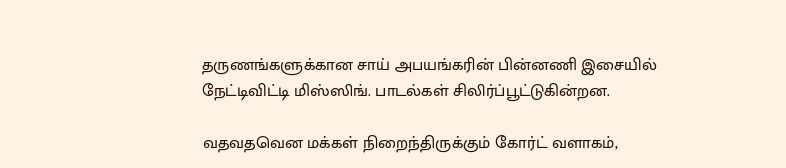தருணங்களுக்கான சாய் அபயங்கரின் பின்னணி இசையில் நேட்டிவிட்டி மிஸ்ஸிங். பாடல்கள் சிலிர்ப்பூட்டுகின்றன.

வதவதவென மக்கள் நிறைந்திருக்கும் கோர்ட் வளாகம்,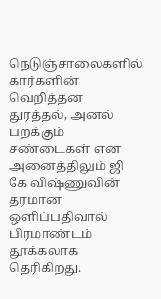நெடுஞ்சாலைகளில் கார்களின் வெறித்தன துரத்தல், அனல் பறக்கும் சண்டைகள் என அனைத்திலும் ஜி கே விஷ்ணுவின் தரமான ஒளிப்பதிவால் பிரமாண்டம் தூக்கலாக தெரிகிறது.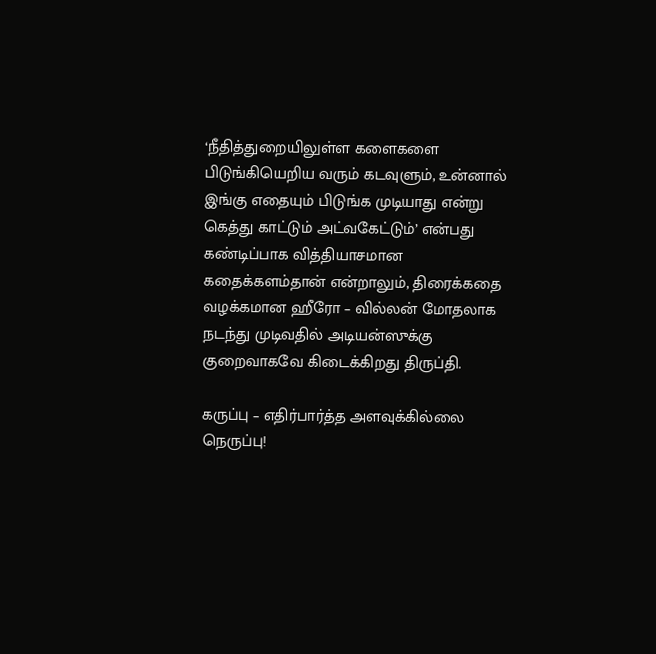‘நீதித்துறையிலுள்ள களைகளை பிடுங்கியெறிய வரும் கடவுளும், உன்னால் இங்கு எதையும் பிடுங்க முடியாது என்று கெத்து காட்டும் அட்வகேட்டும்’ என்பது கண்டிப்பாக வித்தியாசமான கதைக்களம்தான் என்றாலும், திரைக்கதை வழக்கமான ஹீரோ – வில்லன் மோதலாக நடந்து முடிவதில் அடியன்ஸுக்கு குறைவாகவே கிடைக்கிறது திருப்தி.

கருப்பு – எதிர்பார்த்த அளவுக்கில்லை நெருப்பு!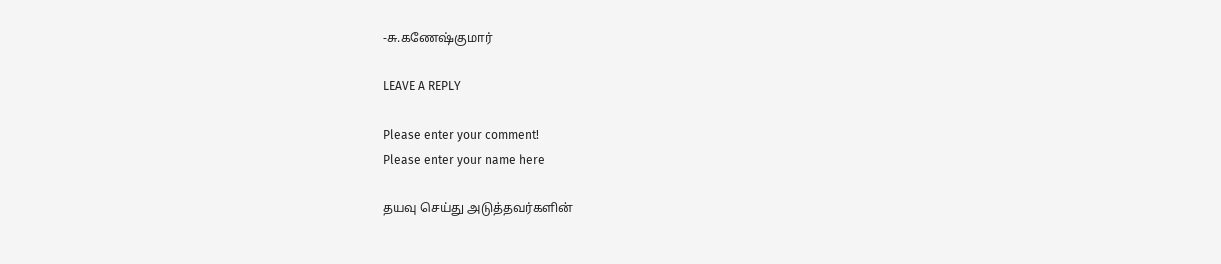-சு.கணேஷ்குமார்

LEAVE A REPLY

Please enter your comment!
Please enter your name here

தயவு செய்து அடுத்தவர்களின்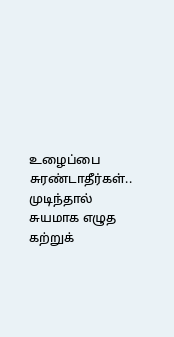உழைப்பை சுரண்டாதீர்கள்.. முடிந்தால் சுயமாக எழுத கற்றுக்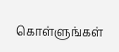கொள்ளுங்கள்